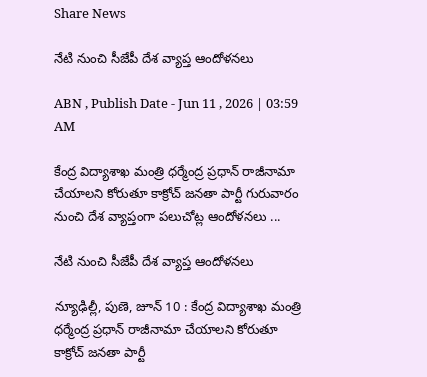Share News

నేటి నుంచి సీజేపీ దేశ వ్యాప్త ఆందోళనలు

ABN , Publish Date - Jun 11 , 2026 | 03:59 AM

కేంద్ర విద్యాశాఖ మంత్రి ధర్మేంద్ర ప్రధాన్‌ రాజీనామా చేయాలని కోరుతూ కాక్రోచ్‌ జనతా పార్టీ గురువారం నుంచి దేశ వ్యాప్తంగా పలుచోట్ల ఆందోళనలు ...

నేటి నుంచి సీజేపీ దేశ వ్యాప్త ఆందోళనలు

న్యూఢిల్లీ, పుణె, జూన్‌ 10 : కేంద్ర విద్యాశాఖ మంత్రి ధర్మేంద్ర ప్రధాన్‌ రాజీనామా చేయాలని కోరుతూ కాక్రోచ్‌ జనతా పార్టీ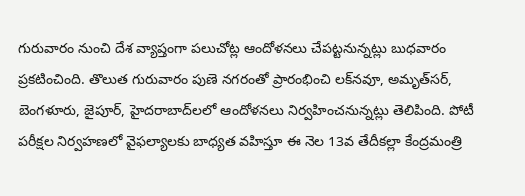గురువారం నుంచి దేశ వ్యాప్తంగా పలుచోట్ల ఆందోళనలు చేపట్టనున్నట్లు బుధవారం ప్రకటించింది. తొలుత గురువారం పుణె నగరంతో ప్రారంభించి లక్‌నవూ, అమృత్‌సర్‌, బెంగళూరు, జైపూర్‌, హైదరాబాద్‌లలో ఆందోళనలు నిర్వహించనున్నట్లు తెలిపింది. పోటీ పరీక్షల నిర్వహణలో వైఫల్యాలకు బాధ్యత వహిస్తూ ఈ నెల 13వ తేదీకల్లా కేంద్రమంత్రి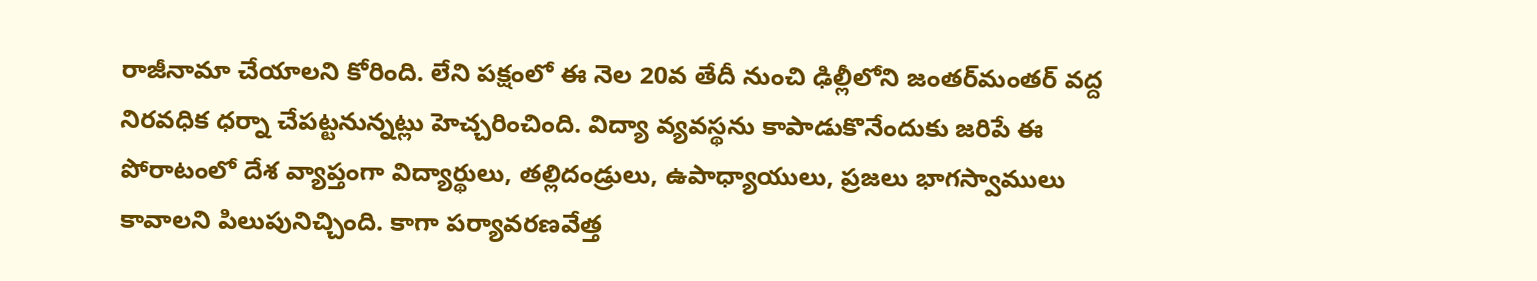రాజీనామా చేయాలని కోరింది. లేని పక్షంలో ఈ నెల 20వ తేదీ నుంచి ఢిల్లీలోని జంతర్‌మంతర్‌ వద్ద నిరవధిక ధర్నా చేపట్టనున్నట్లు హెచ్చరించింది. విద్యా వ్యవస్థను కాపాడుకొనేందుకు జరిపే ఈ పోరాటంలో దేశ వ్యాప్తంగా విద్యార్థులు, తల్లిదండ్రులు, ఉపాధ్యాయులు, ప్రజలు భాగస్వాములు కావాలని పిలుపునిచ్చింది. కాగా పర్యావరణవేత్త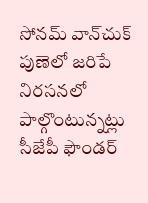సోనమ్‌ వాన్‌చుక్‌ పుణెలో జరిపే నిరసనలో పాల్గొంటున్నట్లు సీజేపీ ఫౌండర్‌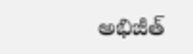అభిజీత్‌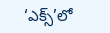‘ఎక్స్‌’లో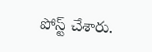పోస్ట్‌ చేశారు.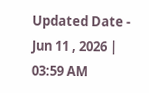Updated Date - Jun 11 , 2026 | 03:59 AM